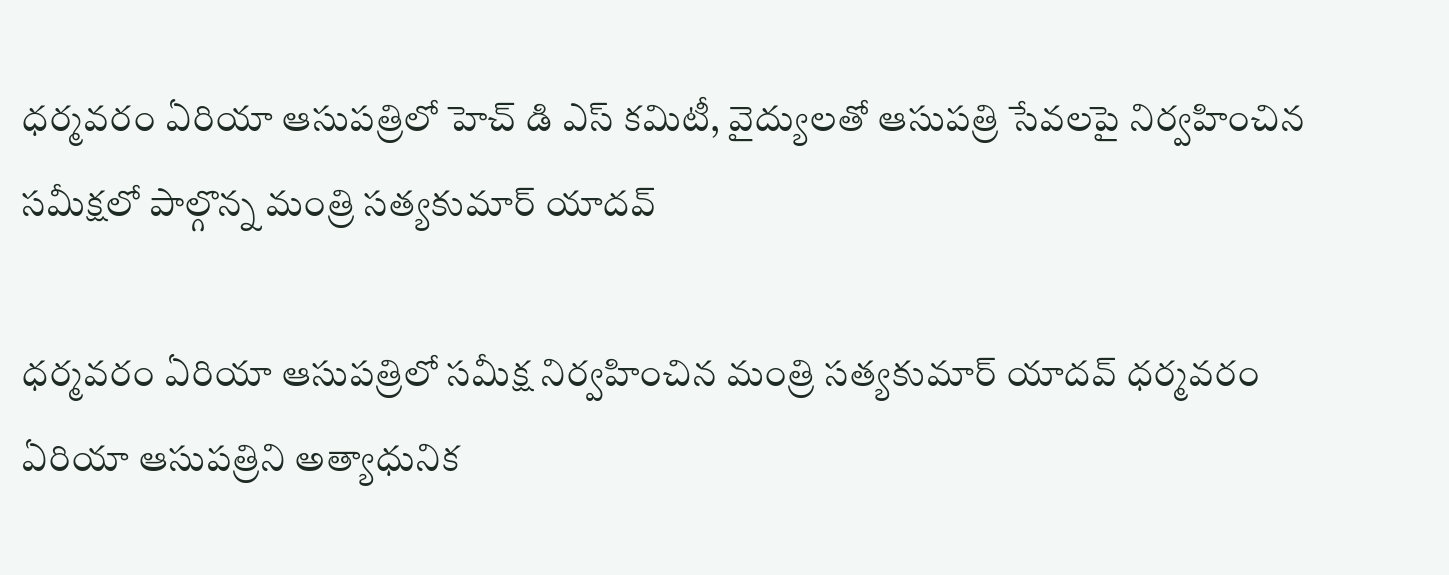ధర్మవరం ఏరియా ఆసుపత్రిలో హెచ్ డి ఎస్ కమిటీ, వైద్యులతో ఆసుపత్రి సేవలపై నిర్వహించిన సమీక్షలో పాల్గొన్న మంత్రి సత్యకుమార్ యాదవ్

ధర్మవరం ఏరియా ఆసుపత్రిలో సమీక్ష నిర్వహించిన మంత్రి సత్యకుమార్ యాదవ్ ధర్మవరం ఏరియా ఆసుపత్రిని అత్యాధునిక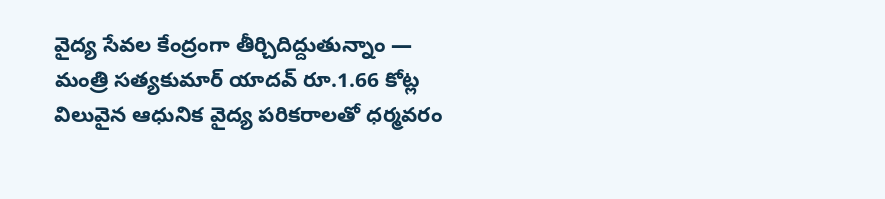వైద్య సేవల కేంద్రంగా తీర్చిదిద్దుతున్నాం — మంత్రి సత్యకుమార్ యాదవ్ రూ.1.66 కోట్ల విలువైన ఆధునిక వైద్య పరికరాలతో ధర్మవరం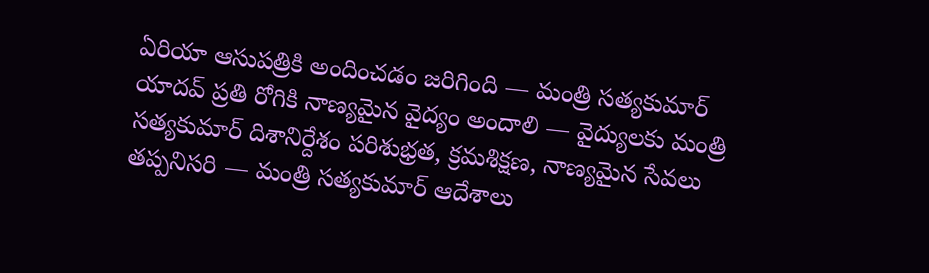ఏరియా ఆసుపత్రికి అందించడం జరిగింది — మంత్రి సత్యకుమార్ యాదవ్ ప్రతి రోగికి నాణ్యమైన వైద్యం అందాలి — వైద్యులకు మంత్రి సత్యకుమార్ దిశానిర్దేశం పరిశుభ్రత, క్రమశిక్షణ, నాణ్యమైన సేవలు తప్పనిసరి — మంత్రి సత్యకుమార్ ఆదేశాలు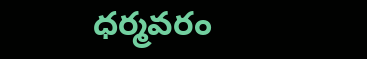ధర్మవరం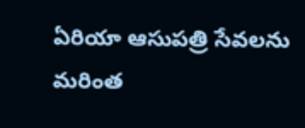ఏరియా ఆసుపత్రి సేవలను మరింత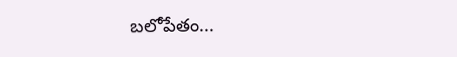బలోపేతం...